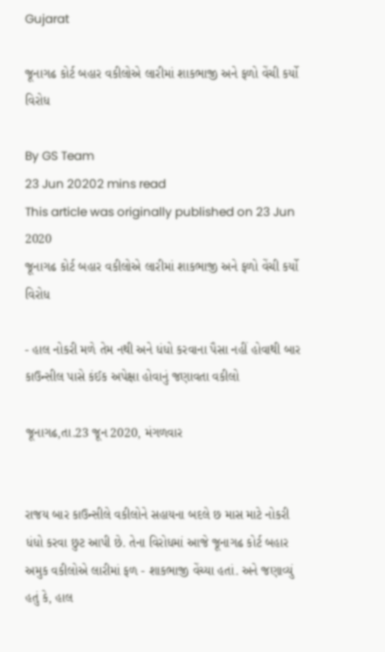Gujarat

જૂનાગઢ કોર્ટ બહાર વકીલોએ લારીમાં શાકભાજી અને ફળો વેંચી કર્યો વિરોધ

By GS Team
23 Jun 20202 mins read
This article was originally published on 23 Jun 2020
જૂનાગઢ કોર્ટ બહાર વકીલોએ લારીમાં શાકભાજી અને ફળો વેંચી કર્યો વિરોધ

- હાલ નોકરી મળે તેમ નથી અને ધંધો કરવાના પૈસા નહીં હોવાથી બાર કાઉન્સીલ પાસે કંઈક અપેક્ષા હોવાનું જણાવતા વકીલો

જૂનાગઢ,તા.23 જૂન 2020, મંગળવાર


રાજય બાર કાઉન્સીલે વકીલોને સહાયના બદલે છ માસ માટે નોકરી ધંધો કરવા છુટ આપી છે. તેના વિરોધમાં આજે જૂનાગઢ કોર્ટ બહાર અમુક વકીલોએ લારીમાં ફળ - શાકભાજી વેંચ્યા હતાં. અને જણાવ્યું હતું કે, હાલ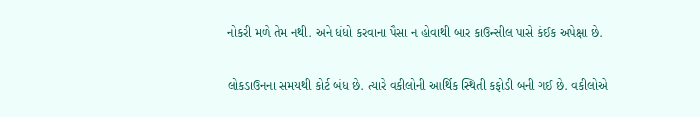નોકરી મળે તેમ નથી. અને ધંધો કરવાના પૈસા ન હોવાથી બાર કાઉન્સીલ પાસે કંઈક અપેક્ષા છે.

લોકડાઉનના સમયથી કોર્ટ બંધ છે. ત્યારે વકીલોની આર્થિક સ્થિતી કફોડી બની ગઈ છે. વકીલોએ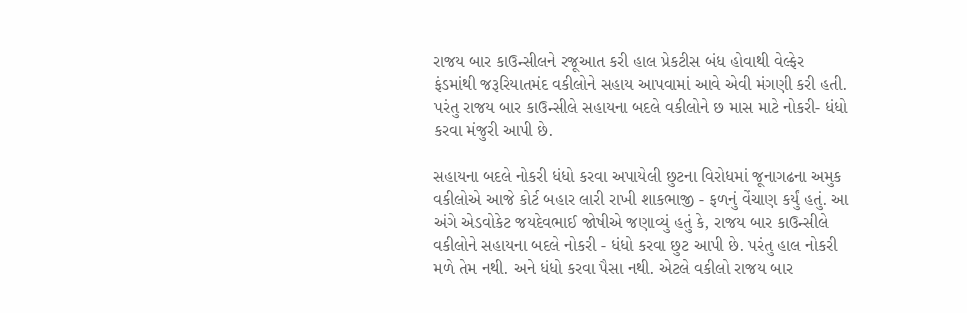રાજય બાર કાઉન્સીલને રજૂઆત કરી હાલ પ્રેકટીસ બંધ હોવાથી વેલ્ફેર ફંડમાંથી જરૂરિયાતમંદ વકીલોને સહાય આપવામાં આવે એવી મંગણી કરી હતી. પરંતુ રાજય બાર કાઉન્સીલે સહાયના બદલે વકીલોને છ માસ માટે નોકરી- ધંધો કરવા મંજુરી આપી છે.

સહાયના બદલે નોકરી ધંધો કરવા અપાયેલી છુટના વિરોધમાં જૂનાગઢના અમુક વકીલોએ આજે કોર્ટ બહાર લારી રાખી શાકભાજી - ફળનું વેંચાણ કર્યું હતું. આ અંગે એડવોકેટ જયદેવભાઈ જોષીએ જણાવ્યું હતું કે, રાજય બાર કાઉન્સીલે વકીલોને સહાયના બદલે નોકરી - ધંધો કરવા છુટ આપી છે. પરંતુ હાલ નોકરી મળે તેમ નથી. અને ધંધો કરવા પૈસા નથી. એટલે વકીલો રાજય બાર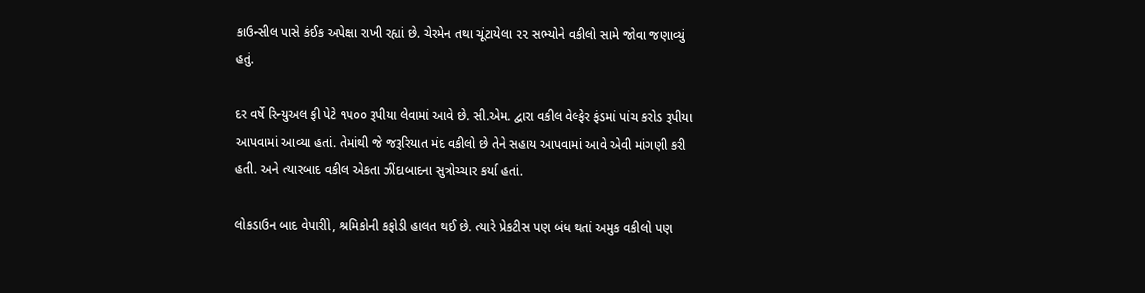કાઉન્સીલ પાસે કંઈક અપેક્ષા રાખી રહ્યાં છે. ચેરમેન તથા ચૂંટાયેલા ૨૨ સભ્યોને વકીલો સામે જોવા જણાવ્યું હતું.

દર વર્ષે રિન્યુઅલ ફી પેટે ૧૫૦૦ રૂપીયા લેવામાં આવે છે. સી.એમ. દ્વારા વકીલ વેલ્ફેર ફંડમાં પાંચ કરોડ રૂપીયા આપવામાં આવ્યા હતાં. તેમાંથી જે જરૂરિયાત મંદ વકીલો છે તેને સહાય આપવામાં આવે એવી માંગણી કરી હતી. અને ત્યારબાદ વકીલ એકતા ઝીંદાબાદના સુત્રોચ્ચાર કર્યા હતાં.

લોકડાઉન બાદ વેપારીો, શ્રમિકોની કફોડી હાલત થઈ છે. ત્યારે પ્રેકટીસ પણ બંધ થતાં અમુક વકીલો પણ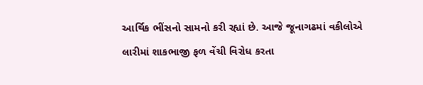આર્થિક ભીંસનો સામનો કરી રહ્યાં છે. આજે જૂનાગઢમાં વકીલોએ લારીમાં શાકભાજી ફળ વેંચી વિરોધ કરતા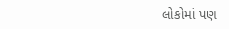લોકોમાં પણ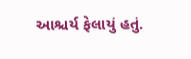આશ્ચર્ય ફેલાયું હતું.